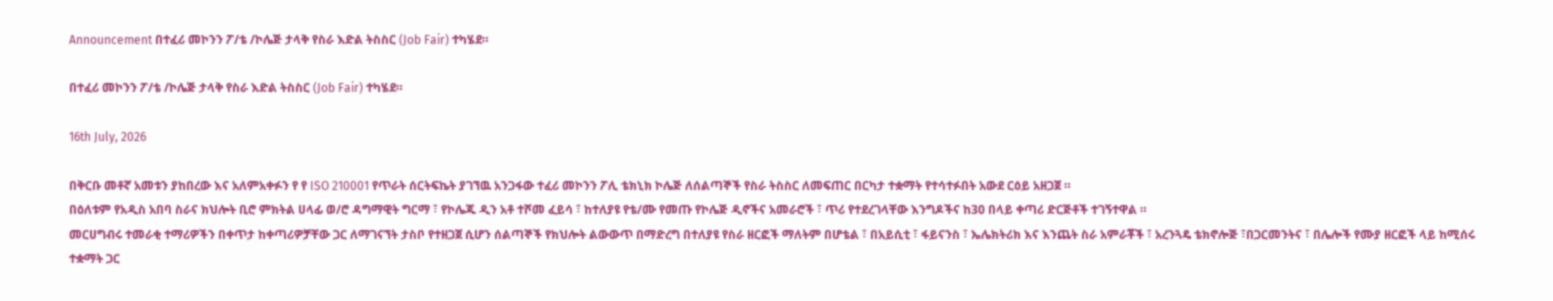Announcement በተፈሪ መኮንን ፖ/ቴ /ኮሌጅ ታላቅ የስራ እድል ትስስር (Job Fair) ተካሄደ።

በተፈሪ መኮንን ፖ/ቴ /ኮሌጅ ታላቅ የስራ እድል ትስስር (Job Fair) ተካሄደ።

16th July, 2026

በቅርቡ መቶኛ አመቱን ያከበረው እና አለምአቀፉን የ የ ISO 210001 የጥራት ሰርትፍኬት ያገኘዉ አንጋፋው ተፈሪ መኮንን ፖሊ ቴክኒክ ኮሌጅ ለሰልጣኞች የስራ ትስስር ለመፍጠር በርካታ ተቋማት የተሳተፉበት አውደ ርዕይ አዘጋጀ ።
በዕለቱም የአዲስ አበባ ስራና ክህሎት ቢሮ ምክትል ሀላፊ ወ/ሮ ዳግማዊት ግርማ ፣ የኮሌጁ ዲን አቶ ተሾመ ፈይሳ ፣ ከተለያዩ የቴ/ሙ የመጡ የኮሌጅ ዲኖችና አመራሮች ፣ ጥሪ የተደረገላቸው እንግዶችና ከ30 በላይ ቀጣሪ ድርጅቶች ተገኝተዋል ።
መርሀግብሩ ተመራቂ ተማሪዎችን በቀጥታ ከቀጣሪዎቻቸው ጋር ለማገናኘት ታስቦ የተዘጋጀ ሲሆን ሰልጣኞች የክህሎት ልውውጥ በማድረግ በተለያዩ የስራ ዘርፎች ማለትም በሆቴል ፣ በአይሲቲ ፣ ፋይናንስ ፣ ኤሌክትሪክ እና እንጨት ስራ አምራቾች ፣ አረንጓዴ ቴክኖሎጅ ፣በጋርመንትና ፣ በሌሎች የሙያ ዘርፎች ላይ ከሚሰሩ ተቋማት ጋር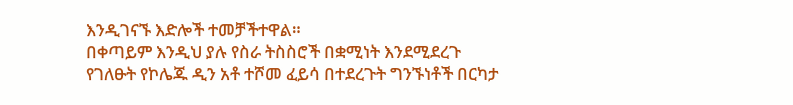እንዲገናኙ እድሎች ተመቻችተዋል።
በቀጣይም እንዲህ ያሉ የስራ ትስስሮች በቋሚነት እንደሚደረጉ የገለፁት የኮሌጁ ዲን አቶ ተሾመ ፈይሳ በተደረጉት ግንኙነቶች በርካታ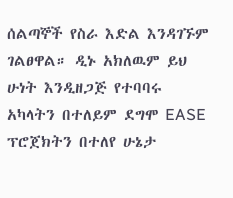ሰልጣኞች የስራ እድል እንዳገኙም ገልፀዋል። ዲኑ አክለዉም ይህ ሁነት እንዲዘጋጅ የተባባሩ አካላትን በተለይም ደግሞ EASE ፕሮጀክትን በተለየ ሁኔታ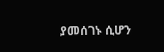ያመሰገኑ ሲሆን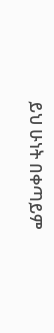ይህ ሁነት በቀጣይም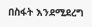በስፋት እንደሚደረግ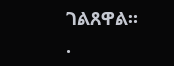ገልጸዋል።
.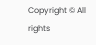Copyright © All rights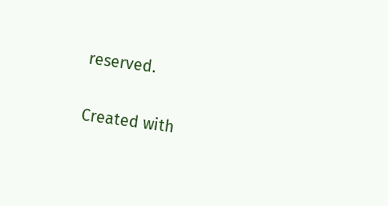reserved.

Created with